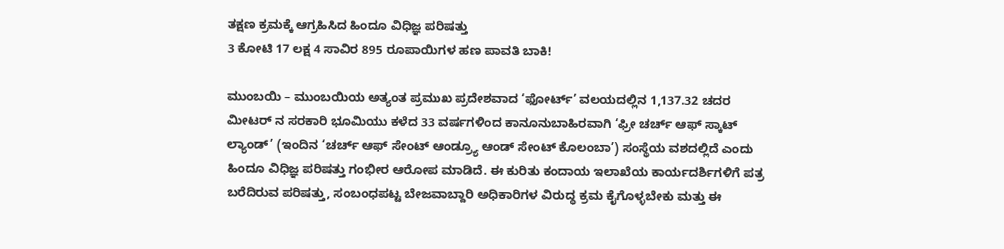ತಕ್ಷಣ ಕ್ರಮಕ್ಕೆ ಆಗ್ರಹಿಸಿದ ಹಿಂದೂ ವಿಧಿಜ್ಞ ಪರಿಷತ್ತು
3 ಕೋಟಿ 17 ಲಕ್ಷ 4 ಸಾವಿರ 895 ರೂಪಾಯಿಗಳ ಹಣ ಪಾವತಿ ಬಾಕಿ!

ಮುಂಬಯಿ – ಮುಂಬಯಿಯ ಅತ್ಯಂತ ಪ್ರಮುಖ ಪ್ರದೇಶವಾದ ‘ಫೋರ್ಟ್’ ವಲಯದಲ್ಲಿನ 1,137.32 ಚದರ ಮೀಟರ್ ನ ಸರಕಾರಿ ಭೂಮಿಯು ಕಳೆದ 33 ವರ್ಷಗಳಿಂದ ಕಾನೂನುಬಾಹಿರವಾಗಿ ‘ಫ್ರೀ ಚರ್ಚ್ ಆಫ್ ಸ್ಕಾಟ್ ಲ್ಯಾಂಡ್’ (ಇಂದಿನ ‘ಚರ್ಚ್ ಆಫ್ ಸೇಂಟ್ ಆಂಡ್ರ್ಯೂ ಆಂಡ್ ಸೇಂಟ್ ಕೊಲಂಬಾ’) ಸಂಸ್ಥೆಯ ವಶದಲ್ಲಿದೆ ಎಂದು ಹಿಂದೂ ವಿಧಿಜ್ಞ ಪರಿಷತ್ತು ಗಂಭೀರ ಆರೋಪ ಮಾಡಿದೆ. ಈ ಕುರಿತು ಕಂದಾಯ ಇಲಾಖೆಯ ಕಾರ್ಯದರ್ಶಿಗಳಿಗೆ ಪತ್ರ ಬರೆದಿರುವ ಪರಿಷತ್ತು, ಸಂಬಂಧಪಟ್ಟ ಬೇಜವಾಬ್ದಾರಿ ಅಧಿಕಾರಿಗಳ ವಿರುದ್ಧ ಕ್ರಮ ಕೈಗೊಳ್ಳಬೇಕು ಮತ್ತು ಈ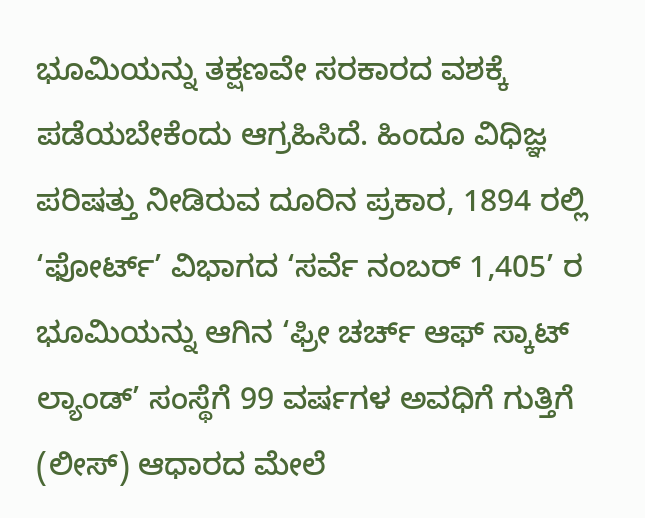ಭೂಮಿಯನ್ನು ತಕ್ಷಣವೇ ಸರಕಾರದ ವಶಕ್ಕೆ ಪಡೆಯಬೇಕೆಂದು ಆಗ್ರಹಿಸಿದೆ. ಹಿಂದೂ ವಿಧಿಜ್ಞ ಪರಿಷತ್ತು ನೀಡಿರುವ ದೂರಿನ ಪ್ರಕಾರ, 1894 ರಲ್ಲಿ ‘ಫೋರ್ಟ್’ ವಿಭಾಗದ ‘ಸರ್ವೆ ನಂಬರ್ 1,405’ ರ ಭೂಮಿಯನ್ನು ಆಗಿನ ‘ಫ್ರೀ ಚರ್ಚ್ ಆಫ್ ಸ್ಕಾಟ್ ಲ್ಯಾಂಡ್’ ಸಂಸ್ಥೆಗೆ 99 ವರ್ಷಗಳ ಅವಧಿಗೆ ಗುತ್ತಿಗೆ (ಲೀಸ್) ಆಧಾರದ ಮೇಲೆ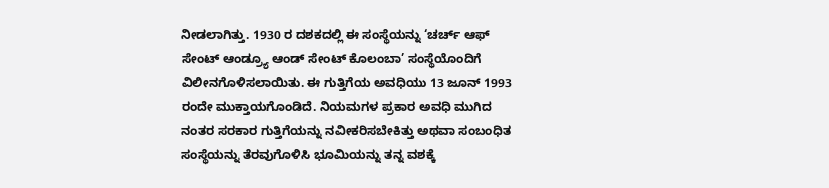ನೀಡಲಾಗಿತ್ತು. 1930 ರ ದಶಕದಲ್ಲಿ ಈ ಸಂಸ್ಥೆಯನ್ನು ‘ಚರ್ಚ್ ಆಫ್ ಸೇಂಟ್ ಆಂಡ್ರ್ಯೂ ಆಂಡ್ ಸೇಂಟ್ ಕೊಲಂಬಾ’ ಸಂಸ್ಥೆಯೊಂದಿಗೆ ವಿಲೀನಗೊಳಿಸಲಾಯಿತು. ಈ ಗುತ್ತಿಗೆಯ ಅವಧಿಯು 13 ಜೂನ್ 1993 ರಂದೇ ಮುಕ್ತಾಯಗೊಂಡಿದೆ. ನಿಯಮಗಳ ಪ್ರಕಾರ ಅವಧಿ ಮುಗಿದ ನಂತರ ಸರಕಾರ ಗುತ್ತಿಗೆಯನ್ನು ನವೀಕರಿಸಬೇಕಿತ್ತು ಅಥವಾ ಸಂಬಂಧಿತ ಸಂಸ್ಥೆಯನ್ನು ತೆರವುಗೊಳಿಸಿ ಭೂಮಿಯನ್ನು ತನ್ನ ವಶಕ್ಕೆ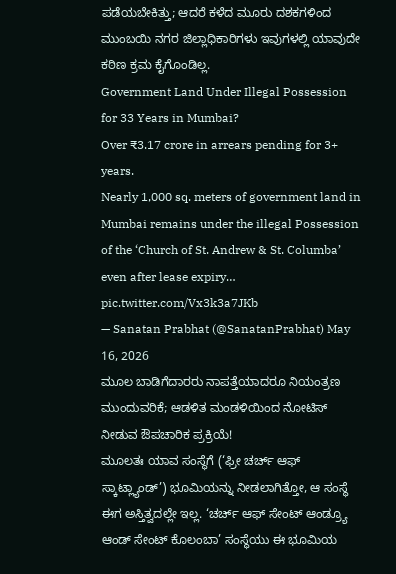ಪಡೆಯಬೇಕಿತ್ತು; ಆದರೆ ಕಳೆದ ಮೂರು ದಶಕಗಳಿಂದ ಮುಂಬಯಿ ನಗರ ಜಿಲ್ಲಾಧಿಕಾರಿಗಳು ಇವುಗಳಲ್ಲಿ ಯಾವುದೇ ಕಠಿಣ ಕ್ರಮ ಕೈಗೊಂಡಿಲ್ಲ.
Government Land Under Illegal Possession for 33 Years in Mumbai?
Over ₹3.17 crore in arrears pending for 3+ years.
Nearly 1,000 sq. meters of government land in Mumbai remains under the illegal Possession of the ‘Church of St. Andrew & St. Columba’ even after lease expiry… pic.twitter.com/Vx3k3a7JKb
— Sanatan Prabhat (@SanatanPrabhat) May 16, 2026
ಮೂಲ ಬಾಡಿಗೆದಾರರು ನಾಪತ್ತೆಯಾದರೂ ನಿಯಂತ್ರಣ ಮುಂದುವರಿಕೆ; ಆಡಳಿತ ಮಂಡಳಿಯಿಂದ ನೋಟಿಸ್ ನೀಡುವ ಔಪಚಾರಿಕ ಪ್ರಕ್ರಿಯೆ!
ಮೂಲತಃ ಯಾವ ಸಂಸ್ಥೆಗೆ (‘ಫ್ರೀ ಚರ್ಚ್ ಆಫ್ ಸ್ಕಾಟ್ಲ್ಯಾಂಡ್’) ಭೂಮಿಯನ್ನು ನೀಡಲಾಗಿತ್ತೋ, ಆ ಸಂಸ್ಥೆ ಈಗ ಅಸ್ತಿತ್ವದಲ್ಲೇ ಇಲ್ಲ. ‘ಚರ್ಚ್ ಆಫ್ ಸೇಂಟ್ ಆಂಡ್ರ್ಯೂ ಆಂಡ್ ಸೇಂಟ್ ಕೊಲಂಬಾ’ ಸಂಸ್ಥೆಯು ಈ ಭೂಮಿಯ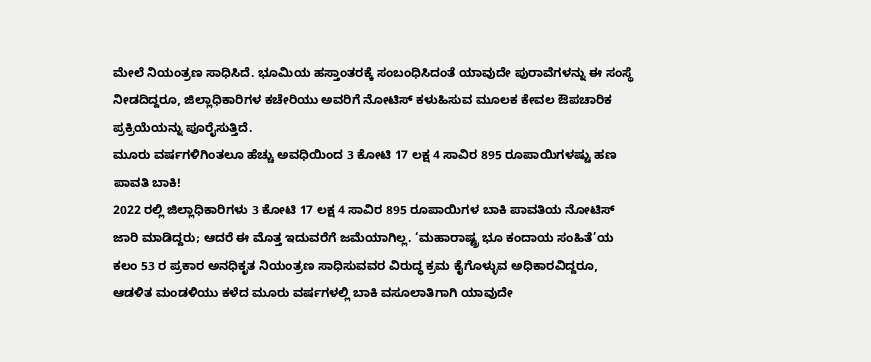ಮೇಲೆ ನಿಯಂತ್ರಣ ಸಾಧಿಸಿದೆ. ಭೂಮಿಯ ಹಸ್ತಾಂತರಕ್ಕೆ ಸಂಬಂಧಿಸಿದಂತೆ ಯಾವುದೇ ಪುರಾವೆಗಳನ್ನು ಈ ಸಂಸ್ಥೆ ನೀಡದಿದ್ದರೂ, ಜಿಲ್ಲಾಧಿಕಾರಿಗಳ ಕಚೇರಿಯು ಅವರಿಗೆ ನೋಟಿಸ್ ಕಳುಹಿಸುವ ಮೂಲಕ ಕೇವಲ ಔಪಚಾರಿಕ ಪ್ರಕ್ರಿಯೆಯನ್ನು ಪೂರೈಸುತ್ತಿದೆ.
ಮೂರು ವರ್ಷಗಳಿಗಿಂತಲೂ ಹೆಚ್ಚು ಅವಧಿಯಿಂದ 3 ಕೋಟಿ 17 ಲಕ್ಷ 4 ಸಾವಿರ 895 ರೂಪಾಯಿಗಳಷ್ಟು ಹಣ ಪಾವತಿ ಬಾಕಿ!
2022 ರಲ್ಲಿ ಜಿಲ್ಲಾಧಿಕಾರಿಗಳು 3 ಕೋಟಿ 17 ಲಕ್ಷ 4 ಸಾವಿರ 895 ರೂಪಾಯಿಗಳ ಬಾಕಿ ಪಾವತಿಯ ನೋಟಿಸ್ ಜಾರಿ ಮಾಡಿದ್ದರು; ಆದರೆ ಈ ಮೊತ್ತ ಇದುವರೆಗೆ ಜಮೆಯಾಗಿಲ್ಲ. ‘ಮಹಾರಾಷ್ಟ್ರ ಭೂ ಕಂದಾಯ ಸಂಹಿತೆ’ಯ ಕಲಂ 53 ರ ಪ್ರಕಾರ ಅನಧಿಕೃತ ನಿಯಂತ್ರಣ ಸಾಧಿಸುವವರ ವಿರುದ್ಧ ಕ್ರಮ ಕೈಗೊಳ್ಳುವ ಅಧಿಕಾರವಿದ್ದರೂ, ಆಡಳಿತ ಮಂಡಳಿಯು ಕಳೆದ ಮೂರು ವರ್ಷಗಳಲ್ಲಿ ಬಾಕಿ ವಸೂಲಾತಿಗಾಗಿ ಯಾವುದೇ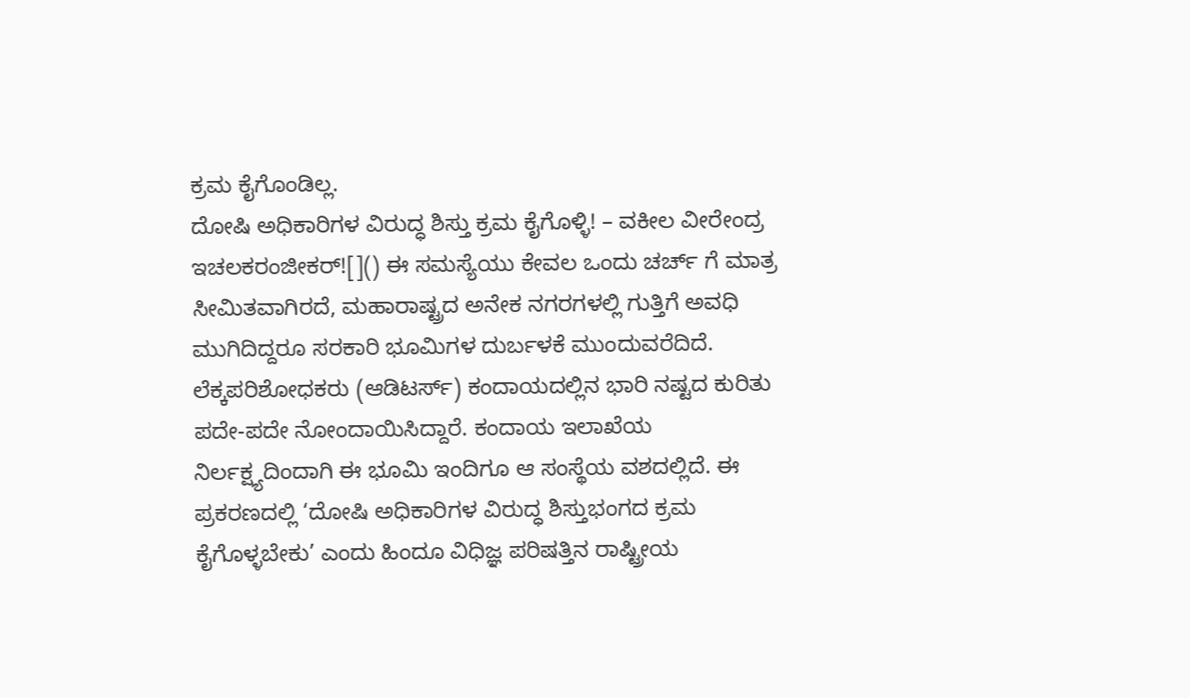ಕ್ರಮ ಕೈಗೊಂಡಿಲ್ಲ.
ದೋಷಿ ಅಧಿಕಾರಿಗಳ ವಿರುದ್ಧ ಶಿಸ್ತು ಕ್ರಮ ಕೈಗೊಳ್ಳಿ! – ವಕೀಲ ವೀರೇಂದ್ರ ಇಚಲಕರಂಜೀಕರ್![]() ಈ ಸಮಸ್ಯೆಯು ಕೇವಲ ಒಂದು ಚರ್ಚ್ ಗೆ ಮಾತ್ರ ಸೀಮಿತವಾಗಿರದೆ, ಮಹಾರಾಷ್ಟ್ರದ ಅನೇಕ ನಗರಗಳಲ್ಲಿ ಗುತ್ತಿಗೆ ಅವಧಿ ಮುಗಿದಿದ್ದರೂ ಸರಕಾರಿ ಭೂಮಿಗಳ ದುರ್ಬಳಕೆ ಮುಂದುವರೆದಿದೆ. ಲೆಕ್ಕಪರಿಶೋಧಕರು (ಆಡಿಟರ್ಸ್) ಕಂದಾಯದಲ್ಲಿನ ಭಾರಿ ನಷ್ಟದ ಕುರಿತು ಪದೇ-ಪದೇ ನೋಂದಾಯಿಸಿದ್ದಾರೆ. ಕಂದಾಯ ಇಲಾಖೆಯ ನಿರ್ಲಕ್ಷ್ಯದಿಂದಾಗಿ ಈ ಭೂಮಿ ಇಂದಿಗೂ ಆ ಸಂಸ್ಥೆಯ ವಶದಲ್ಲಿದೆ. ಈ ಪ್ರಕರಣದಲ್ಲಿ ‘ದೋಷಿ ಅಧಿಕಾರಿಗಳ ವಿರುದ್ಧ ಶಿಸ್ತುಭಂಗದ ಕ್ರಮ ಕೈಗೊಳ್ಳಬೇಕು’ ಎಂದು ಹಿಂದೂ ವಿಧಿಜ್ಞ ಪರಿಷತ್ತಿನ ರಾಷ್ಟ್ರೀಯ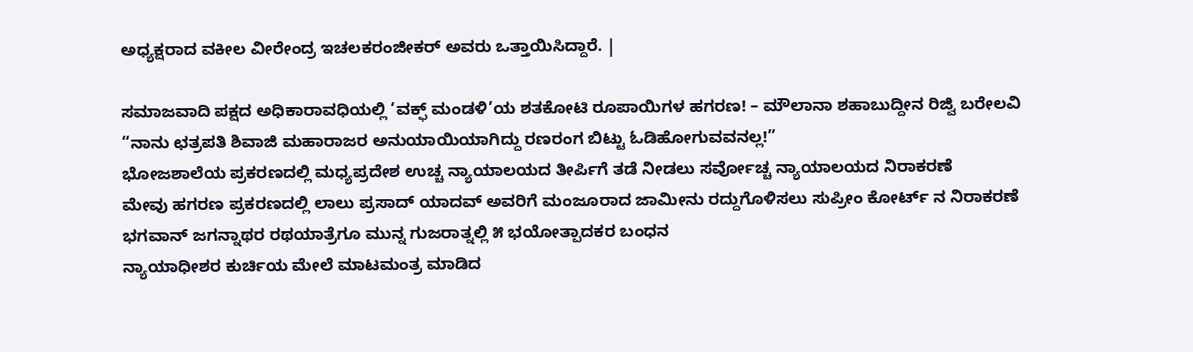ಅಧ್ಯಕ್ಷರಾದ ವಕೀಲ ವೀರೇಂದ್ರ ಇಚಲಕರಂಜೀಕರ್ ಅವರು ಒತ್ತಾಯಿಸಿದ್ದಾರೆ. |

ಸಮಾಜವಾದಿ ಪಕ್ಷದ ಅಧಿಕಾರಾವಧಿಯಲ್ಲಿ ‘ವಕ್ಫ್ ಮಂಡಳಿ’ಯ ಶತಕೋಟಿ ರೂಪಾಯಿಗಳ ಹಗರಣ! – ಮೌಲಾನಾ ಶಹಾಬುದ್ದೀನ ರಿಜ್ವಿ ಬರೇಲವಿ
“ನಾನು ಛತ್ರಪತಿ ಶಿವಾಜಿ ಮಹಾರಾಜರ ಅನುಯಾಯಿಯಾಗಿದ್ದು ರಣರಂಗ ಬಿಟ್ಟು ಓಡಿಹೋಗುವವನಲ್ಲ!”
ಭೋಜಶಾಲೆಯ ಪ್ರಕರಣದಲ್ಲಿ ಮಧ್ಯಪ್ರದೇಶ ಉಚ್ಚ ನ್ಯಾಯಾಲಯದ ತೀರ್ಪಿಗೆ ತಡೆ ನೀಡಲು ಸರ್ವೋಚ್ಚ ನ್ಯಾಯಾಲಯದ ನಿರಾಕರಣೆ
ಮೇವು ಹಗರಣ ಪ್ರಕರಣದಲ್ಲಿ ಲಾಲು ಪ್ರಸಾದ್ ಯಾದವ್ ಅವರಿಗೆ ಮಂಜೂರಾದ ಜಾಮೀನು ರದ್ದುಗೊಳಿಸಲು ಸುಪ್ರೀಂ ಕೋರ್ಟ್ ನ ನಿರಾಕರಣೆ
ಭಗವಾನ್ ಜಗನ್ನಾಥರ ರಥಯಾತ್ರೆಗೂ ಮುನ್ನ ಗುಜರಾತ್ನಲ್ಲಿ ೫ ಭಯೋತ್ಪಾದಕರ ಬಂಧನ
ನ್ಯಾಯಾಧೀಶರ ಕುರ್ಚಿಯ ಮೇಲೆ ಮಾಟಮಂತ್ರ ಮಾಡಿದ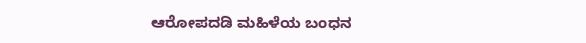ಆರೋಪದಡಿ ಮಹಿಳೆಯ ಬಂಧನ